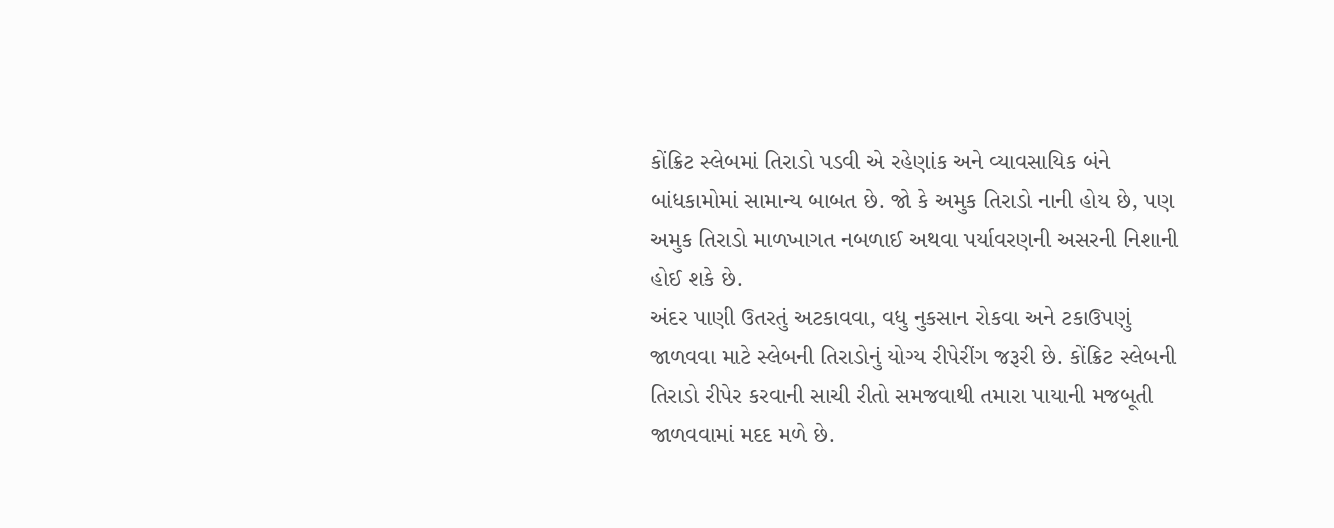કોંક્રિટ સ્લેબમાં તિરાડો પડવી એ રહેણાંક અને વ્યાવસાયિક બંને બાંધકામોમાં સામાન્ય બાબત છે. જો કે અમુક તિરાડો નાની હોય છે, પણ અમુક તિરાડો માળખાગત નબળાઈ અથવા પર્યાવરણની અસરની નિશાની હોઈ શકે છે.
અંદર પાણી ઉતરતું અટકાવવા, વધુ નુકસાન રોકવા અને ટકાઉપણું જાળવવા માટે સ્લેબની તિરાડોનું યોગ્ય રીપેરીંગ જરૂરી છે. કોંક્રિટ સ્લેબની તિરાડો રીપેર કરવાની સાચી રીતો સમજવાથી તમારા પાયાની મજબૂતી જાળવવામાં મદદ મળે છે.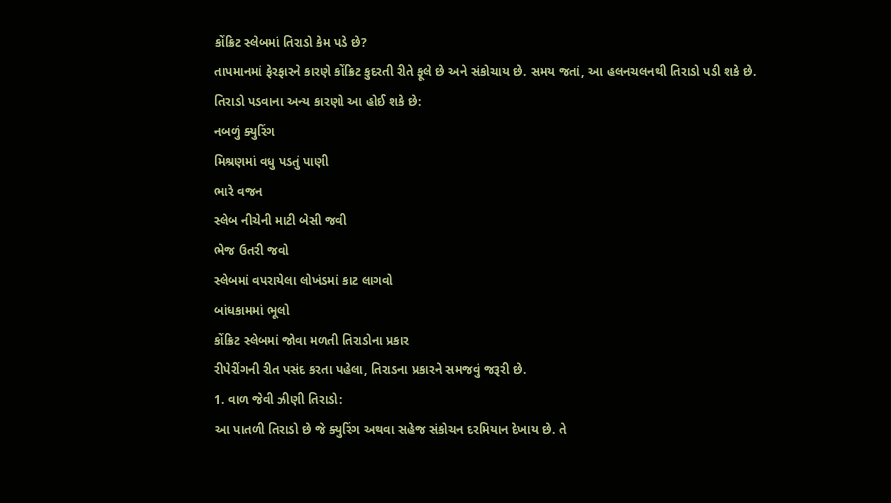કોંક્રિટ સ્લેબમાં તિરાડો કેમ પડે છે?
તાપમાનમાં ફેરફારને કારણે કોંક્રિટ કુદરતી રીતે ફૂલે છે અને સંકોચાય છે. સમય જતાં, આ હલનચલનથી તિરાડો પડી શકે છે.
તિરાડો પડવાના અન્ય કારણો આ હોઈ શકે છે:
નબળું ક્યુરિંગ
મિશ્રણમાં વધુ પડતું પાણી
ભારે વજન
સ્લેબ નીચેની માટી બેસી જવી
ભેજ ઉતરી જવો
સ્લેબમાં વપરાયેલા લોખંડમાં કાટ લાગવો
બાંધકામમાં ભૂલો
કોંક્રિટ સ્લેબમાં જોવા મળતી તિરાડોના પ્રકાર
રીપેરીંગની રીત પસંદ કરતા પહેલા, તિરાડના પ્રકારને સમજવું જરૂરી છે.
1. વાળ જેવી ઝીણી તિરાડો:
આ પાતળી તિરાડો છે જે ક્યુરિંગ અથવા સહેજ સંકોચન દરમિયાન દેખાય છે. તે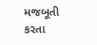મજબૂતી કરતા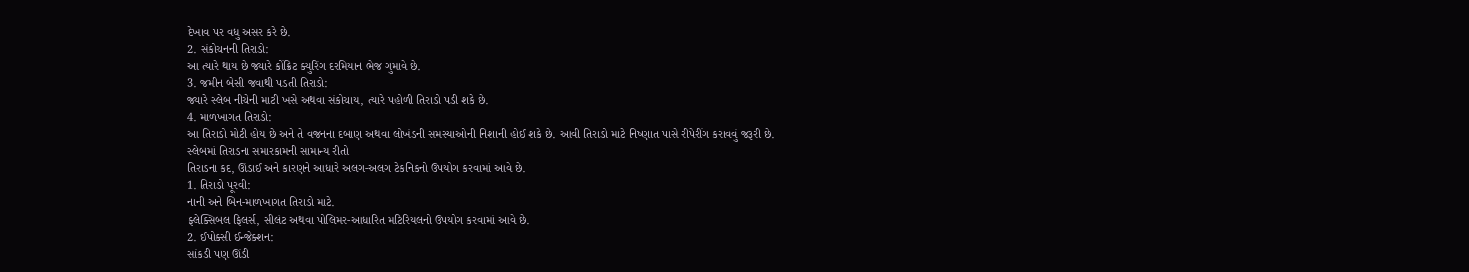દેખાવ પર વધુ અસર કરે છે.
2. સંકોચનની તિરાડો:
આ ત્યારે થાય છે જ્યારે કોંક્રિટ ક્યુરિંગ દરમિયાન ભેજ ગુમાવે છે.
3. જમીન બેસી જવાથી પડતી તિરાડો:
જ્યારે સ્લેબ નીચેની માટી ખસે અથવા સંકોચાય, ત્યારે પહોળી તિરાડો પડી શકે છે.
4. માળખાગત તિરાડો:
આ તિરાડો મોટી હોય છે અને તે વજનના દબાણ અથવા લોખંડની સમસ્યાઓની નિશાની હોઈ શકે છે. આવી તિરાડો માટે નિષ્ણાત પાસે રીપેરીંગ કરાવવું જરૂરી છે.
સ્લેબમાં તિરાડના સમારકામની સામાન્ય રીતો
તિરાડના કદ, ઊંડાઈ અને કારણને આધારે અલગ-અલગ ટેકનિકનો ઉપયોગ કરવામાં આવે છે.
1. તિરાડો પૂરવી:
નાની અને બિન-માળખાગત તિરાડો માટે.
ફ્લેક્સિબલ ફિલર્સ, સીલંટ અથવા પોલિમર-આધારિત મટિરિયલનો ઉપયોગ કરવામાં આવે છે.
2. ઈપોક્સી ઈન્જેક્શન:
સાંકડી પણ ઊંડી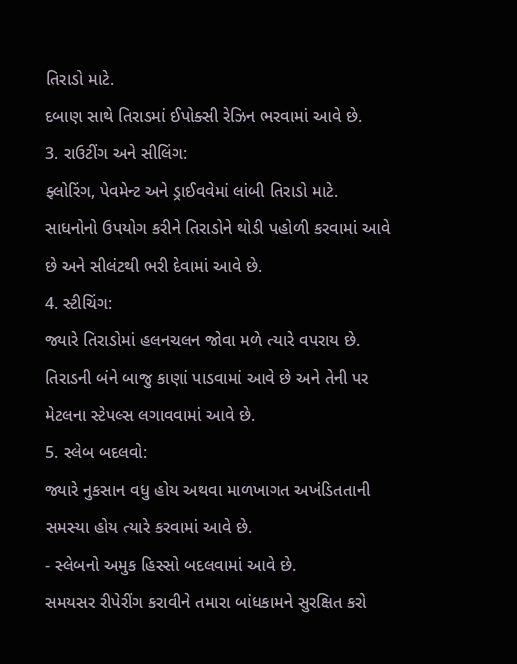તિરાડો માટે.
દબાણ સાથે તિરાડમાં ઈપોક્સી રેઝિન ભરવામાં આવે છે.
3. રાઉટીંગ અને સીલિંગ:
ફ્લોરિંગ, પેવમેન્ટ અને ડ્રાઈવવેમાં લાંબી તિરાડો માટે.
સાધનોનો ઉપયોગ કરીને તિરાડોને થોડી પહોળી કરવામાં આવે છે અને સીલંટથી ભરી દેવામાં આવે છે.
4. સ્ટીચિંગ:
જ્યારે તિરાડોમાં હલનચલન જોવા મળે ત્યારે વપરાય છે.
તિરાડની બંને બાજુ કાણાં પાડવામાં આવે છે અને તેની પર મેટલના સ્ટેપલ્સ લગાવવામાં આવે છે.
5. સ્લેબ બદલવો:
જ્યારે નુકસાન વધુ હોય અથવા માળખાગત અખંડિતતાની સમસ્યા હોય ત્યારે કરવામાં આવે છે.
- સ્લેબનો અમુક હિસ્સો બદલવામાં આવે છે.
સમયસર રીપેરીંગ કરાવીને તમારા બાંધકામને સુરક્ષિત કરો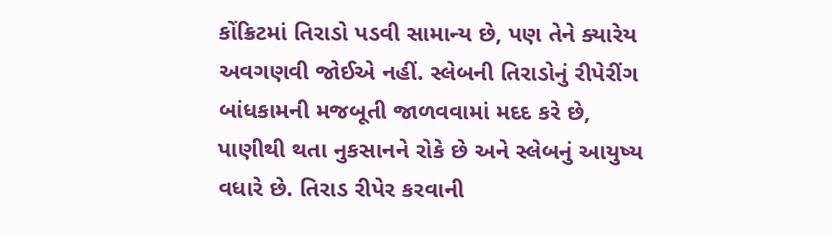કોંક્રિટમાં તિરાડો પડવી સામાન્ય છે, પણ તેને ક્યારેય અવગણવી જોઈએ નહીં. સ્લેબની તિરાડોનું રીપેરીંગ બાંધકામની મજબૂતી જાળવવામાં મદદ કરે છે, પાણીથી થતા નુકસાનને રોકે છે અને સ્લેબનું આયુષ્ય વધારે છે. તિરાડ રીપેર કરવાની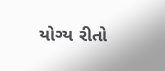યોગ્ય રીતો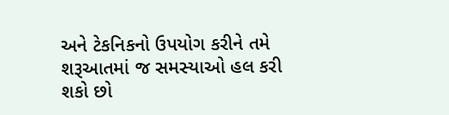અને ટેકનિકનો ઉપયોગ કરીને તમે શરૂઆતમાં જ સમસ્યાઓ હલ કરી શકો છો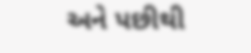અને પછીથી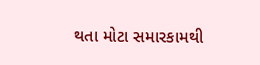થતા મોટા સમારકામથી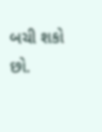બચી શકો છો.